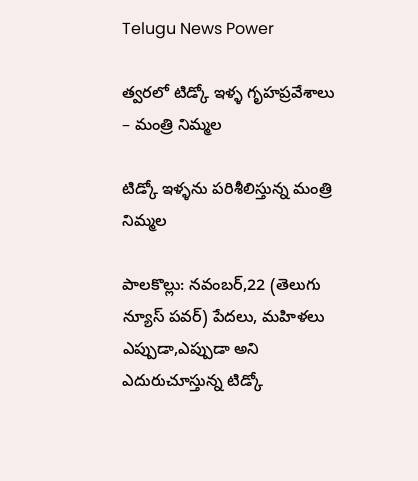Telugu News Power

త్వరలో టిడ్కో ఇళ్ళ గృహప్రవేశాలు – మంత్రి నిమ్మల

టిడ్కో ఇళ్ళను పరిశీలిస్తున్న మంత్రి నిమ్మల

పాలకొల్లు: నవంబర్,22 (తెలుగు న్యూస్ పవర్) పేదలు, మహిళలు ఎప్పుడా,ఎప్పుడా అని ఎదురుచూస్తున్న టిడ్కో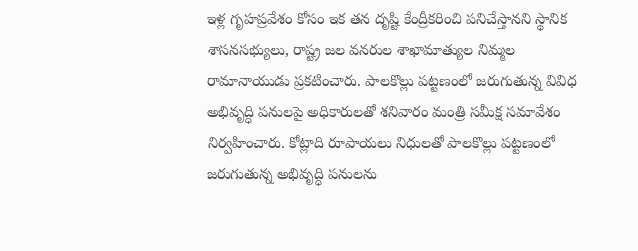ఇళ్ల గృహప్రవేశం కోసం ఇక తన దృష్టి కేంద్రీకరించి పనిచేస్తానని స్థానిక శాసనసభ్యులు, రాష్ట్ర జల వనరుల శాఖామాత్యుల నిమ్మల రామానాయుడు ప్రకటించారు. పాలకొల్లు పట్టణంలో జరుగుతున్న వివిధ అభివృద్ధి పనులపై అధికారులతో శనివారం మంత్రి సమీక్ష సమావేశం నిర్వహించారు. కోట్లాది రూపాయలు నిధులతో పాలకొల్లు పట్టణంలో జరుగుతున్న అభివృద్ధి పనులను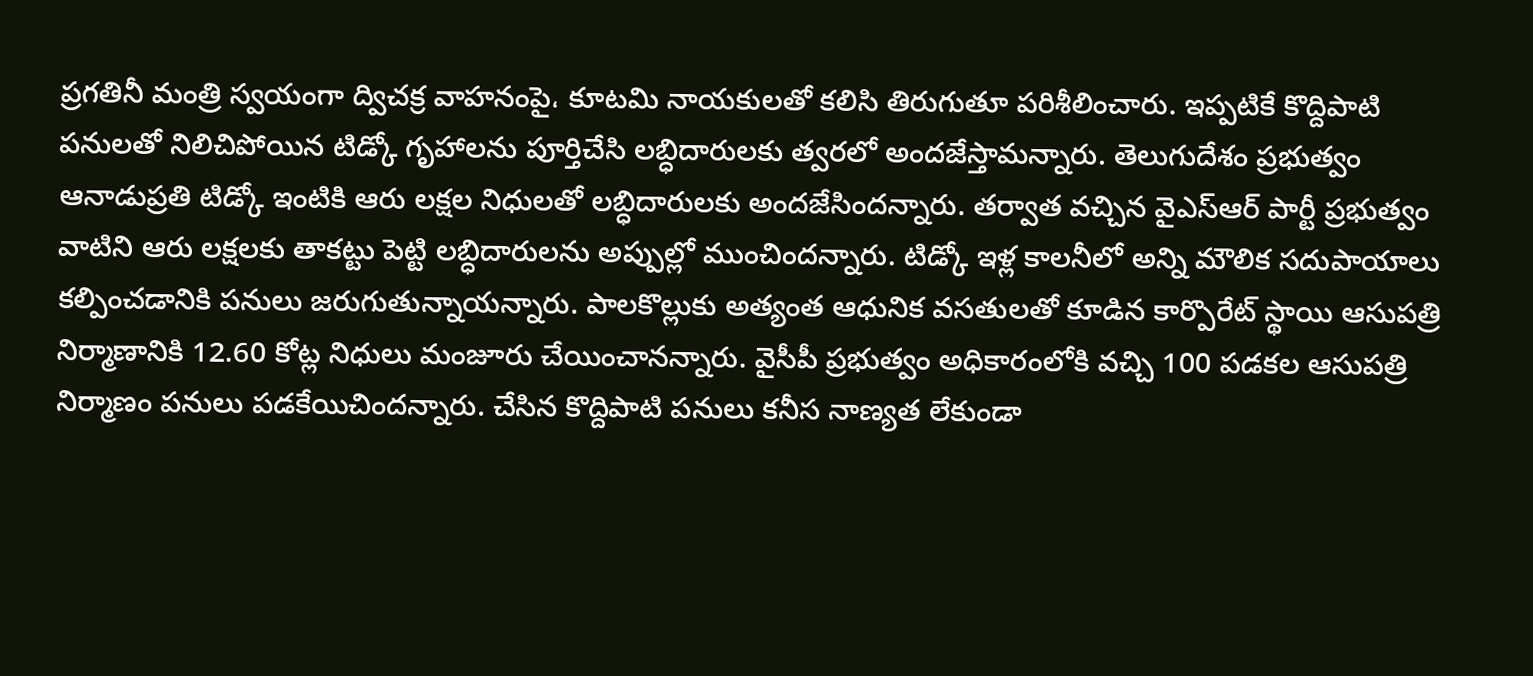ప్రగతినీ మంత్రి స్వయంగా ద్విచక్ర వాహనంపై، కూటమి నాయకులతో కలిసి తిరుగుతూ పరిశీలించారు. ఇప్పటికే కొద్దిపాటి పనులతో నిలిచిపోయిన టిడ్కో గృహాలను పూర్తిచేసి లబ్ధిదారులకు త్వరలో అందజేస్తామన్నారు. తెలుగుదేశం ప్రభుత్వం ఆనాడుప్రతి టిడ్కో ఇంటికి ఆరు లక్షల నిధులతో లబ్ధిదారులకు అందజేసిందన్నారు. తర్వాత వచ్చిన వైఎస్ఆర్ పార్టీ ప్రభుత్వం వాటిని ఆరు లక్షలకు తాకట్టు పెట్టి లబ్ధిదారులను అప్పుల్లో ముంచిందన్నారు. టిడ్కో ఇళ్ల కాలనీలో అన్ని మౌలిక సదుపాయాలు కల్పించడానికి పనులు జరుగుతున్నాయన్నారు. పాలకొల్లుకు అత్యంత ఆధునిక వసతులతో కూడిన కార్పొరేట్ స్థాయి ఆసుపత్రి నిర్మాణానికి 12.60 కోట్ల నిధులు మంజూరు చేయించానన్నారు. వైసీపీ ప్రభుత్వం అధికారంలోకి వచ్చి 100 పడకల ఆసుపత్రి నిర్మాణం పనులు పడకేయిచిందన్నారు. చేసిన కొద్దిపాటి పనులు కనీస నాణ్యత లేకుండా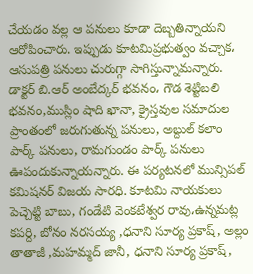చేయడం వల్ల ఆ పనులు కూడా దెబ్బతిన్నాయని ఆరోపించారు. ఇప్పుడు కూటమిప్రభుత్వం వచ్చాక، ఆసుపత్రి పనులు చురుగ్గా సాగిస్తున్నామన్నారు. డాక్టర్ బి.ఆర్ అంబేద్కర్ భవనం، గౌడ శెట్టిబలి భవనం,ముస్లిం షాది ఖానా, క్రైస్తవుల సమాదుల ప్రాంతంలో జరుగుతున్న పనులు, అబ్దుల్ కలాం పార్క్ పనులు, రామగుండం పార్క్ పనులు ఊపందుకున్నాయన్నారు. ఈ పర్యటనలో మున్సిపల్ కమిషనర్ విజయ సారధి. కూటమి నాయకులు పెచ్చెట్టి బాబు, గండేటి వెంకటేశ్వర రావు،ఉన్నమట్ల కపర్ది, బోనం నరసయ్య ,ధనాని సూర్య ప్రకాష్, అల్లం తాతాజీ ,మహమ్మద్ జానీ, ధనాని సూర్య ప్రకాష్,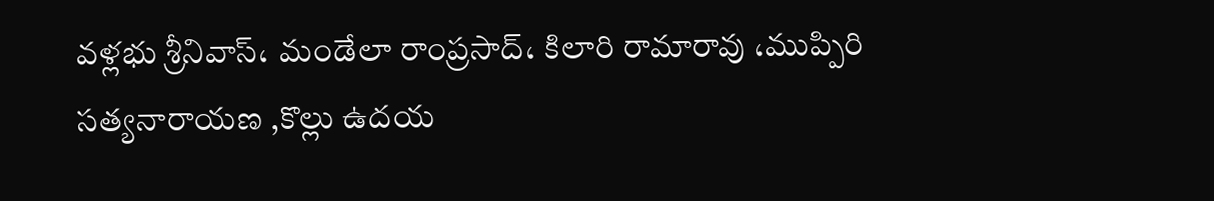వళ్లభు శ్రీనివాస్، మండేలా రాంప్రసాద్، కిలారి రామారావు ،ముప్పిరి సత్యనారాయణ ,కొల్లు ఉదయ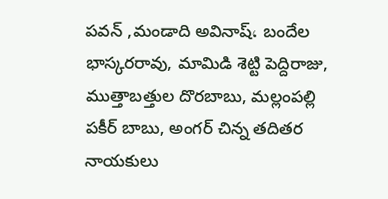పవన్ ,మండాది అవినాష్، బందేల భాస్కరరావు, మామిడి శెట్టి పెద్దిరాజు, ముత్తాబత్తుల దొరబాబు, మల్లంపల్లి పకీర్ బాబు, అంగర్ చిన్న తదితర నాయకులు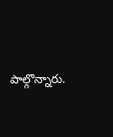పాల్గొన్నారు.